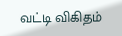வட்டி விகிதம்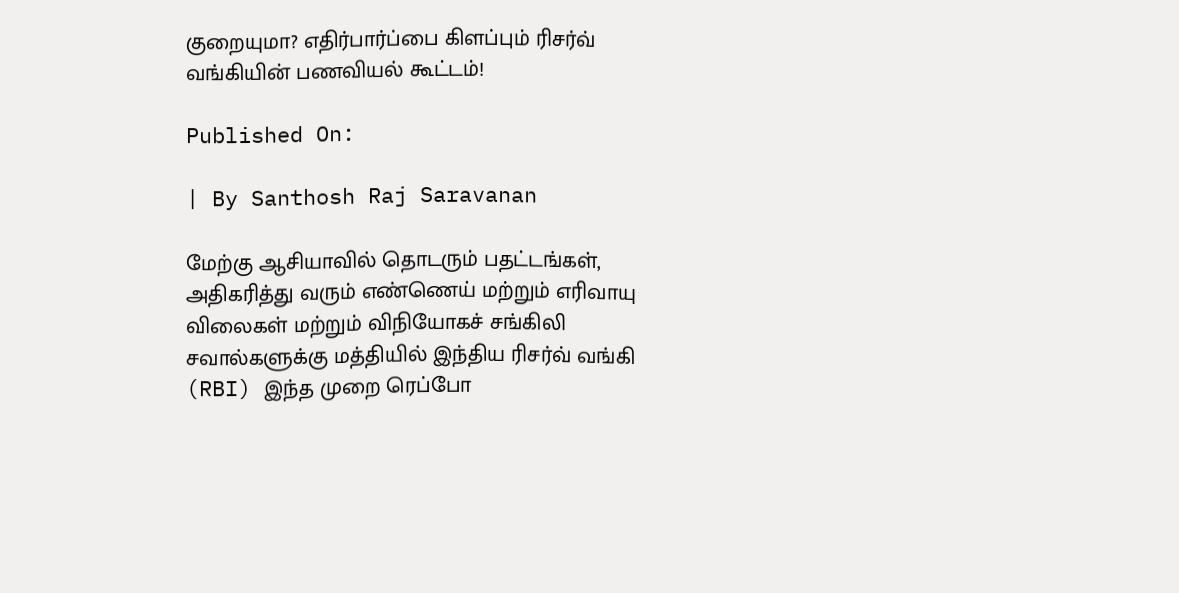குறையுமா? எதிர்பார்ப்பை கிளப்பும் ரிசர்வ் வங்கியின் பணவியல் கூட்டம்!

Published On:

| By Santhosh Raj Saravanan

மேற்கு ஆசியாவில் தொடரும் பதட்டங்கள், அதிகரித்து வரும் எண்ணெய் மற்றும் எரிவாயு விலைகள் மற்றும் விநியோகச் சங்கிலி சவால்களுக்கு மத்தியில் இந்திய ரிசர்வ் வங்கி (RBI) இந்த முறை ரெப்போ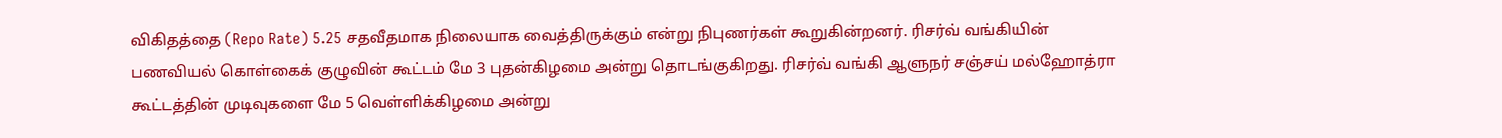விகிதத்தை (Repo Rate) 5.25 சதவீதமாக நிலையாக வைத்திருக்கும் என்று நிபுணர்கள் கூறுகின்றனர். ரிசர்வ் வங்கியின் பணவியல் கொள்கைக் குழுவின் கூட்டம் மே 3 புதன்கிழமை அன்று தொடங்குகிறது. ரிசர்வ் வங்கி ஆளுநர் சஞ்சய் மல்ஹோத்ரா கூட்டத்தின் முடிவுகளை மே 5 வெள்ளிக்கிழமை அன்று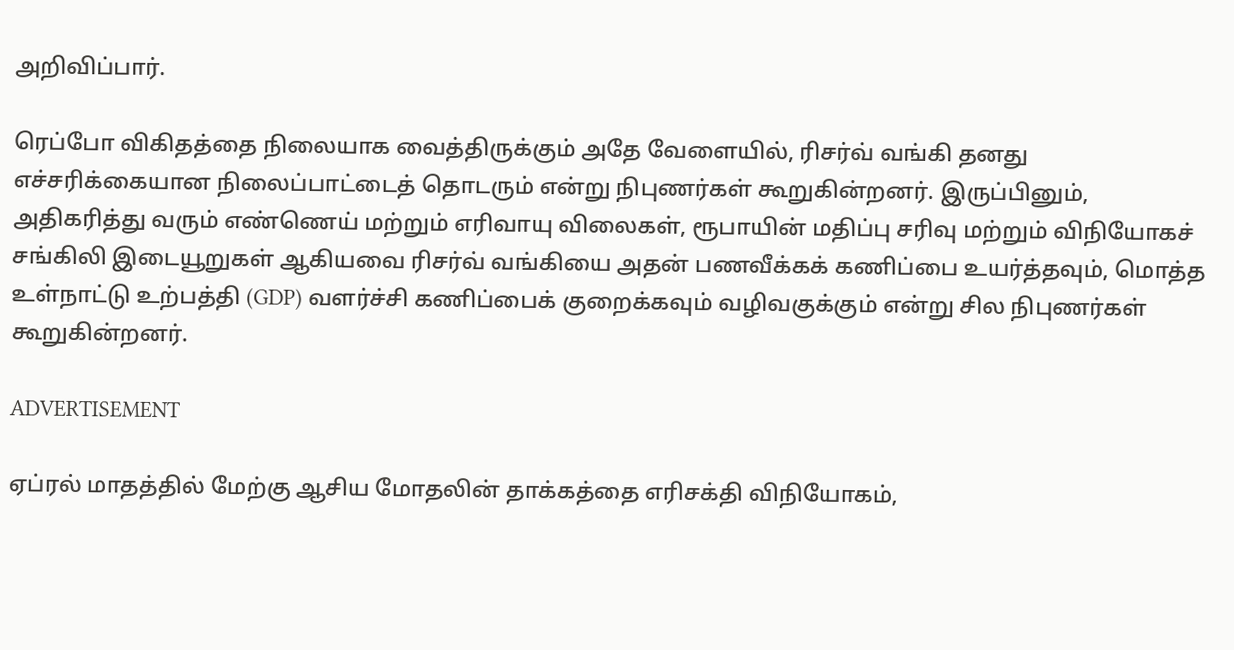அறிவிப்பார்.

ரெப்போ விகிதத்தை நிலையாக வைத்திருக்கும் அதே வேளையில், ரிசர்வ் வங்கி தனது எச்சரிக்கையான நிலைப்பாட்டைத் தொடரும் என்று நிபுணர்கள் கூறுகின்றனர். இருப்பினும், அதிகரித்து வரும் எண்ணெய் மற்றும் எரிவாயு விலைகள், ரூபாயின் மதிப்பு சரிவு மற்றும் விநியோகச் சங்கிலி இடையூறுகள் ஆகியவை ரிசர்வ் வங்கியை அதன் பணவீக்கக் கணிப்பை உயர்த்தவும், மொத்த உள்நாட்டு உற்பத்தி (GDP) வளர்ச்சி கணிப்பைக் குறைக்கவும் வழிவகுக்கும் என்று சில நிபுணர்கள் கூறுகின்றனர்.

ADVERTISEMENT

ஏப்ரல் மாதத்தில் மேற்கு ஆசிய மோதலின் தாக்கத்தை எரிசக்தி விநியோகம்,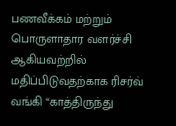பணவீக்கம் மற்றும் பொருளாதார வளர்ச்சி ஆகியவற்றில் மதிப்பிடுவதற்காக ரிசர்வ் வங்கி “காத்திருந்து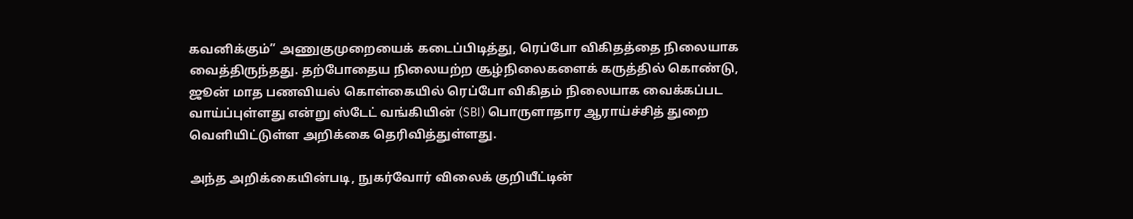கவனிக்கும்” அணுகுமுறையைக் கடைப்பிடித்து, ரெப்போ விகிதத்தை நிலையாக வைத்திருந்தது. தற்போதைய நிலையற்ற சூழ்நிலைகளைக் கருத்தில் கொண்டு, ஜூன் மாத பணவியல் கொள்கையில் ரெப்போ விகிதம் நிலையாக வைக்கப்பட வாய்ப்புள்ளது என்று ஸ்டேட் வங்கியின் (SBI) பொருளாதார ஆராய்ச்சித் துறை வெளியிட்டுள்ள அறிக்கை தெரிவித்துள்ளது.

அந்த அறிக்கையின்படி, நுகர்வோர் விலைக் குறியீட்டின்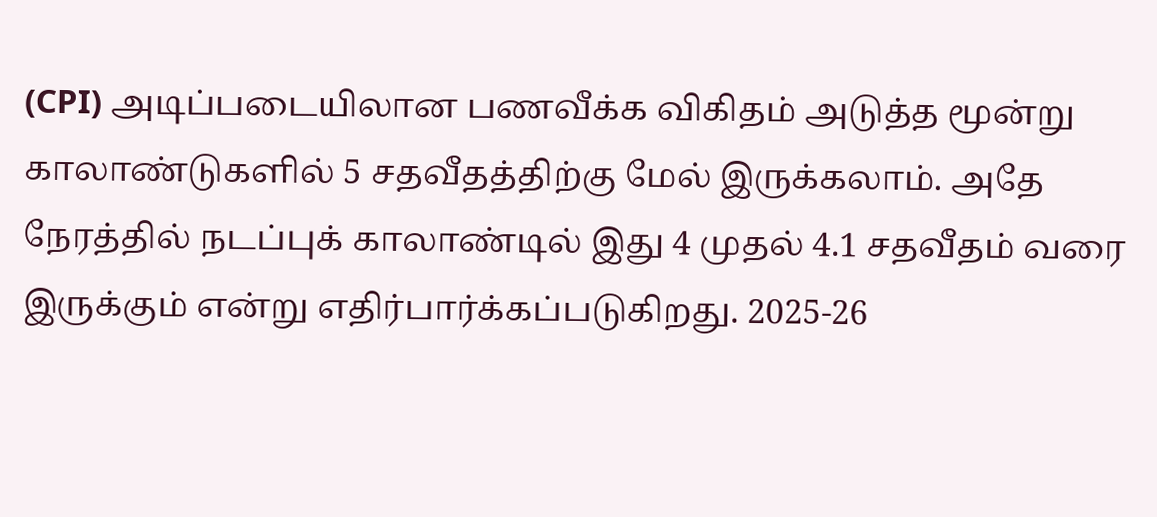(CPI) அடிப்படையிலான பணவீக்க விகிதம் அடுத்த மூன்று காலாண்டுகளில் 5 சதவீதத்திற்கு மேல் இருக்கலாம். அதே நேரத்தில் நடப்புக் காலாண்டில் இது 4 முதல் 4.1 சதவீதம் வரை இருக்கும் என்று எதிர்பார்க்கப்படுகிறது. 2025-26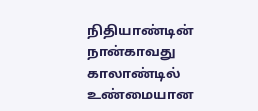நிதியாண்டின் நான்காவது காலாண்டில் உண்மையான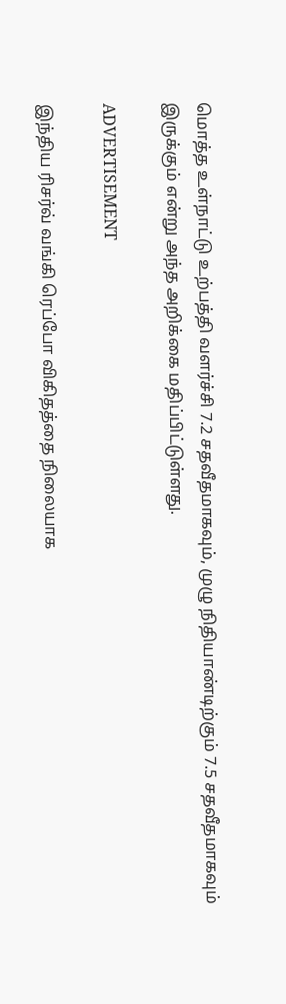மொத்த உள்நாட்டு உற்பத்தி வளர்ச்சி 7.2 சதவீதமாகவும், முழு நிதியாண்டிற்கும் 7.5 சதவீதமாகவும் இருக்கும் என்று அந்த அறிக்கை மதிப்பிட்டுள்ளது.

ADVERTISEMENT

இந்திய ரிசர்வ் வங்கி ரெப்போ விகிதத்தை நிலையாக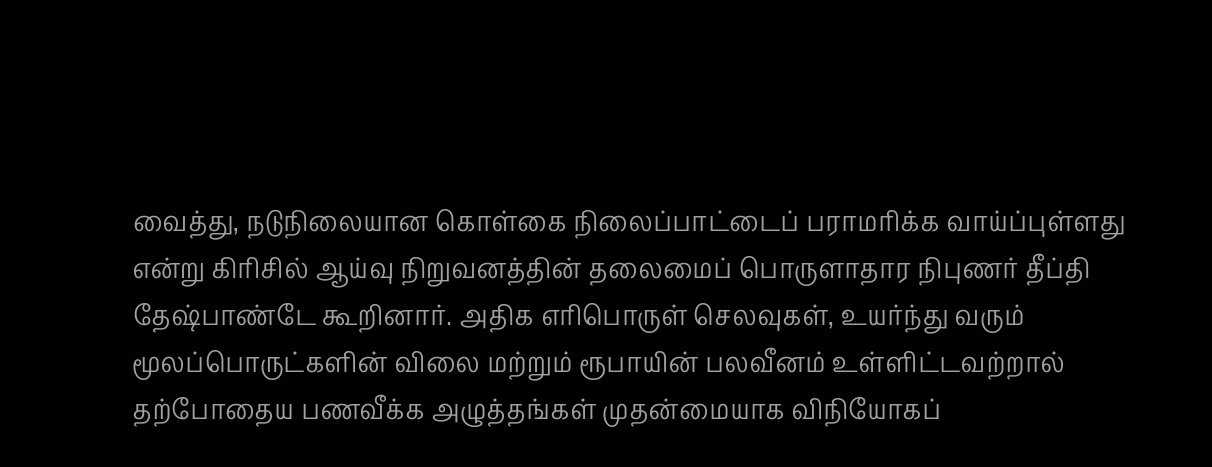வைத்து, நடுநிலையான கொள்கை நிலைப்பாட்டைப் பராமரிக்க வாய்ப்புள்ளது என்று கிரிசில் ஆய்வு நிறுவனத்தின் தலைமைப் பொருளாதார நிபுணர் தீப்தி தேஷ்பாண்டே கூறினார். அதிக எரிபொருள் செலவுகள், உயர்ந்து வரும் மூலப்பொருட்களின் விலை மற்றும் ரூபாயின் பலவீனம் உள்ளிட்டவற்றால் தற்போதைய பணவீக்க அழுத்தங்கள் முதன்மையாக விநியோகப்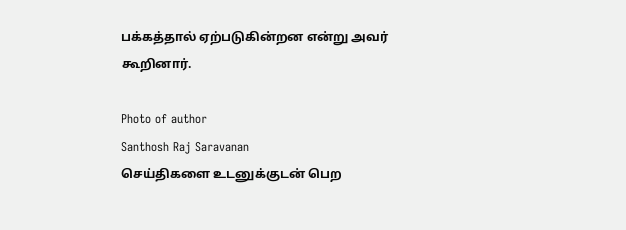பக்கத்தால் ஏற்படுகின்றன என்று அவர் கூறினார்.

Photo of author
Santhosh Raj Saravanan
செய்திகளை உடனுக்குடன் பெற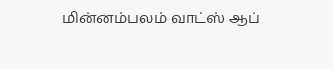மின்னம்பலம் வாட்ஸ் ஆப்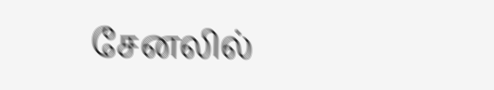சேனலில்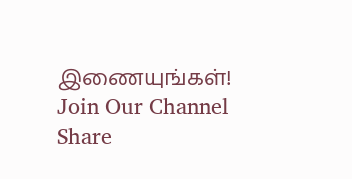இணையுங்கள்!
Join Our Channel
Share